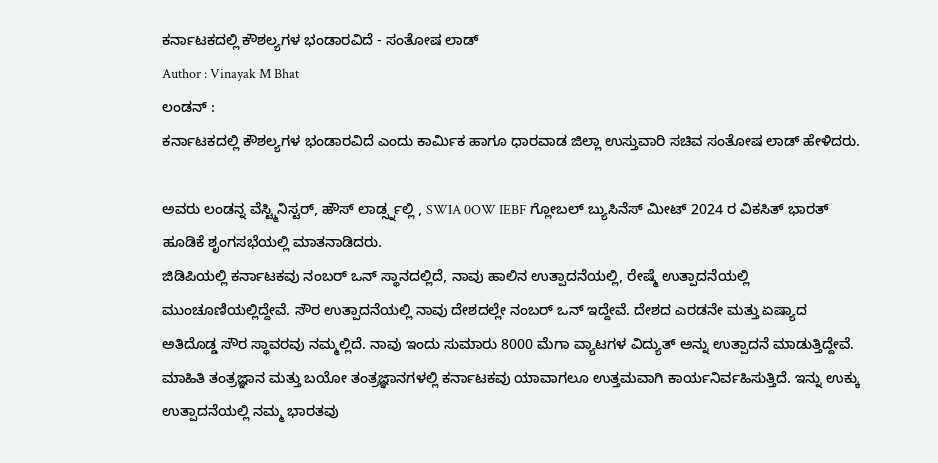ಕರ್ನಾಟಕದಲ್ಲಿ ಕೌಶಲ್ಯಗಳ ಭಂಡಾರವಿದೆ - ಸಂತೋಷ ಲಾಡ್
Author : Vinayak M Bhat
ಲಂಡನ್ :
ಕರ್ನಾಟಕದಲ್ಲಿ ಕೌಶಲ್ಯಗಳ ಭಂಡಾರವಿದೆ ಎಂದು ಕಾರ್ಮಿಕ ಹಾಗೂ ಧಾರವಾಡ ಜಿಲ್ಲಾ ಉಸ್ತುವಾರಿ ಸಚಿವ ಸಂತೋಷ ಲಾಡ್ ಹೇಳಿದರು.

ಅವರು ಲಂಡನ್ನ ವೆಸ್ಟ್ಮಿನಿಸ್ಟರ್, ಹೌಸ್ ಲಾರ್ಡ್ಸ್ನಲ್ಲಿ , SWIA 0OW IEBF ಗ್ಲೋಬಲ್ ಬ್ಯುಸಿನೆಸ್ ಮೀಟ್ 2024 ರ ವಿಕಸಿತ್ ಭಾರತ್ ಹೂಡಿಕೆ ಶೃಂಗಸಭೆಯಲ್ಲಿ ಮಾತನಾಡಿದರು.
ಜಿಡಿಪಿಯಲ್ಲಿ ಕರ್ನಾಟಕವು ನಂಬರ್ ಒನ್ ಸ್ಥಾನದಲ್ಲಿದೆ, ನಾವು ಹಾಲಿನ ಉತ್ಪಾದನೆಯಲ್ಲಿ, ರೇಷ್ಮೆ ಉತ್ಪಾದನೆಯಲ್ಲಿ ಮುಂಚೂಣಿಯಲ್ಲಿದ್ದೇವೆ. ಸೌರ ಉತ್ಪಾದನೆಯಲ್ಲಿ ನಾವು ದೇಶದಲ್ಲೇ ನಂಬರ್ ಒನ್ ಇದ್ದೇವೆ. ದೇಶದ ಎರಡನೇ ಮತ್ತು ಏಷ್ಯಾದ ಅತಿದೊಡ್ಡ ಸೌರ ಸ್ಥಾವರವು ನಮ್ಮಲ್ಲಿದೆ. ನಾವು ಇಂದು ಸುಮಾರು 8000 ಮೆಗಾ ವ್ಯಾಟಗಳ ವಿದ್ಯುತ್ ಅನ್ನು ಉತ್ಪಾದನೆ ಮಾಡುತ್ತಿದ್ದೇವೆ. ಮಾಹಿತಿ ತಂತ್ರಜ್ಞಾನ ಮತ್ತು ಬಯೋ ತಂತ್ರಜ್ಞಾನಗಳಲ್ಲಿ ಕರ್ನಾಟಕವು ಯಾವಾಗಲೂ ಉತ್ತಮವಾಗಿ ಕಾರ್ಯನಿರ್ವಹಿಸುತ್ತಿದೆ. ಇನ್ನು ಉಕ್ಕು ಉತ್ಪಾದನೆಯಲ್ಲಿ ನಮ್ಮ ಭಾರತವು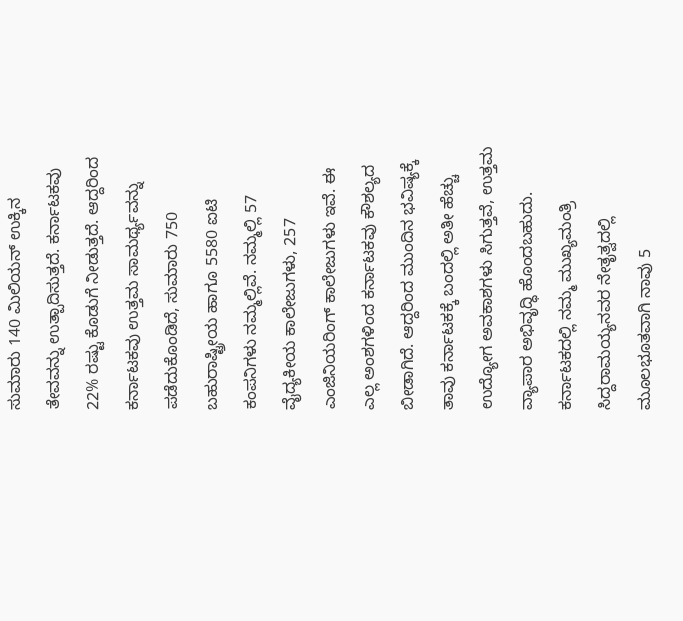ಸುಮಾರು 140 ಮಿಲಿಯನ್ ಉಕ್ಕಿನ ತೇವವನ್ನು ಉತ್ಪಾದಿಸುತ್ತದೆ. ಕರ್ನಾಟಕವು 22% ರಷ್ಟು ಕೊಡುಗೆ ನೀಡುತ್ತದೆ. ಆದ್ದರಿಂದ ಕರ್ನಾಟಕವು ಉತ್ತಮ ಸಾಮರ್ಥ್ಯವನ್ನು ಪಡೆದುಕೊಂಡಿದೆ, ಸುಮಾರು 750 ಬಹುರಾಷ್ಟ್ರೀಯ ಹಾಗೂ 5580 ಐಟಿ ಕಂಪನಿಗಳು ನಮ್ಮಲ್ಲಿವೆ. ನಮ್ಮಲ್ಲಿ 57 ವೈದ್ಯಕೀಯ ಕಾಲೇಜುಗಳು, 257 ಎಂಜಿನಿಯರಿಂಗ್ ಕಾಲೇಜುಗಳು ಇವೆ. ಈ ಎಲ್ಲ ಅಂಶಗಳಿಂದ ಕರ್ನಾಟಕವು ಕೌಶಲ್ಯದ ಬೀಡಾಗಿದೆ. ಆದ್ದರಿಂದ ಮುಂದಿನ ಭವಿಷ್ಯಕ್ಕೆ ತಾವು ಕರ್ನಾಟಕಕ್ಕೆ ಬಂದಲ್ಲಿ ಅತೀ ಹೆಚ್ಚು ಉದ್ಯೋಗ ಅವಕಾಶಗಳು ಸಿಗುತ್ತವೆ, ಉತ್ತಮ ವ್ಯಾಪಾರ ಅಭಿವೃದ್ಧಿ ಹೊಂದಬಹುದು. ಕರ್ನಾಟಕದಲ್ಲಿ ನಮ್ಮ ಮುಖ್ಯಮಂತ್ರಿ ಸಿದ್ದರಾಮಯ್ಯನವರ ನೇತೃತ್ವದಲ್ಲಿ ಮೂಲಭೂತವಾಗಿ ನಾವು 5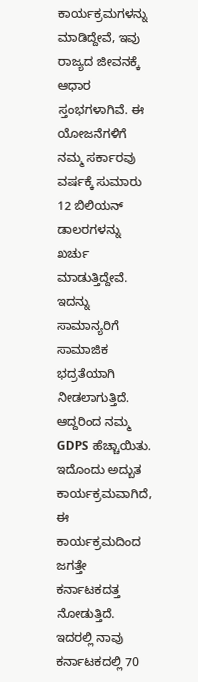ಕಾರ್ಯಕ್ರಮಗಳನ್ನು ಮಾಡಿದ್ದೇವೆ, ಇವು ರಾಜ್ಯದ ಜೀವನಕ್ಕೆ ಆಧಾರ ಸ್ತಂಭಗಳಾಗಿವೆ. ಈ ಯೋಜನೆಗಳಿಗೆ ನಮ್ಮ ಸರ್ಕಾರವು ವರ್ಷಕ್ಕೆ ಸುಮಾರು 12 ಬಿಲಿಯನ್ ಡಾಲರಗಳನ್ನು ಖರ್ಚು ಮಾಡುತ್ತಿದ್ದೇವೆ. ಇದನ್ನು ಸಾಮಾನ್ಯರಿಗೆ ಸಾಮಾಜಿಕ ಭದ್ರತೆಯಾಗಿ ನೀಡಲಾಗುತ್ತಿದೆ. ಆದ್ದರಿಂದ ನಮ್ಮ GDPS ಹೆಚ್ಚಾಯಿತು. ಇದೊಂದು ಅದ್ಬುತ ಕಾರ್ಯಕ್ರಮವಾಗಿದೆ, ಈ ಕಾರ್ಯಕ್ರಮದಿಂದ ಜಗತ್ತೇ ಕರ್ನಾಟಕದತ್ತ ನೋಡುತ್ತಿದೆ. ಇದರಲ್ಲಿ ನಾವು ಕರ್ನಾಟಕದಲ್ಲಿ 70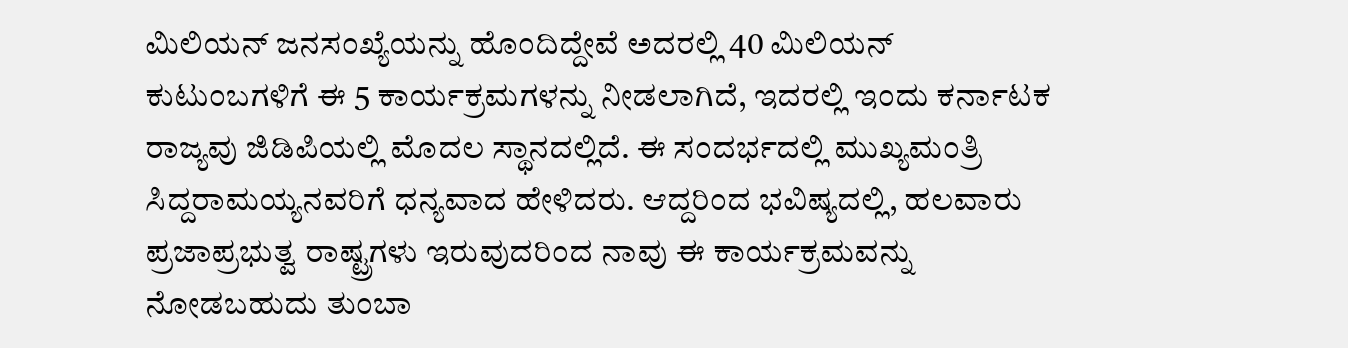ಮಿಲಿಯನ್ ಜನಸಂಖ್ಯೆಯನ್ನು ಹೊಂದಿದ್ದೇವೆ ಅದರಲ್ಲಿ 40 ಮಿಲಿಯನ್ ಕುಟುಂಬಗಳಿಗೆ ಈ 5 ಕಾರ್ಯಕ್ರಮಗಳನ್ನು ನೀಡಲಾಗಿದೆ, ಇದರಲ್ಲಿ ಇಂದು ಕರ್ನಾಟಕ ರಾಜ್ಯವು ಜಿಡಿಪಿಯಲ್ಲಿ ಮೊದಲ ಸ್ಥಾನದಲ್ಲಿದೆ. ಈ ಸಂದರ್ಭದಲ್ಲಿ ಮುಖ್ಯಮಂತ್ರಿ ಸಿದ್ದರಾಮಯ್ಯನವರಿಗೆ ಧನ್ಯವಾದ ಹೇಳಿದರು. ಆದ್ದರಿಂದ ಭವಿಷ್ಯದಲ್ಲಿ, ಹಲವಾರು ಪ್ರಜಾಪ್ರಭುತ್ವ ರಾಷ್ಟ್ರಗಳು ಇರುವುದರಿಂದ ನಾವು ಈ ಕಾರ್ಯಕ್ರಮವನ್ನು ನೋಡಬಹುದು ತುಂಬಾ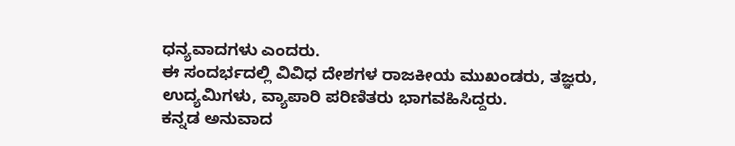ಧನ್ಯವಾದಗಳು ಎಂದರು.
ಈ ಸಂದರ್ಭದಲ್ಲಿ ವಿವಿಧ ದೇಶಗಳ ರಾಜಕೀಯ ಮುಖಂಡರು, ತಜ್ಞರು, ಉದ್ಯಮಿಗಳು, ವ್ಯಾಪಾರಿ ಪರಿಣಿತರು ಭಾಗವಹಿಸಿದ್ದರು.
ಕನ್ನಡ ಅನುವಾದ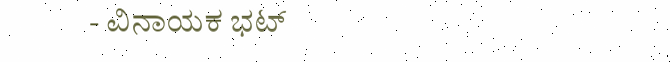- ವಿನಾಯಕ ಭಟ್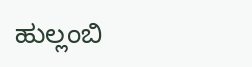ಹುಲ್ಲಂಬಿ